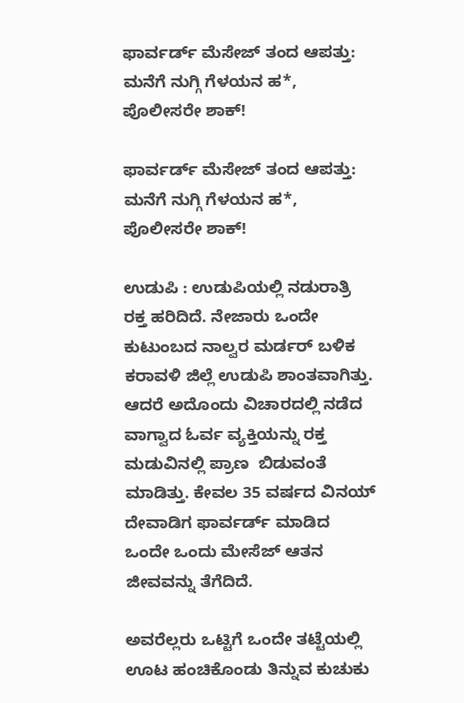ಫಾರ್ವರ್ಡ್ ಮೆಸೇಜ್ ತಂದ ಆಪತ್ತು: ಮನೆಗೆ ನುಗ್ಗಿ ಗೆಳಯನ ಹ*, ಪೊಲೀಸರೇ ಶಾಕ್!

ಫಾರ್ವರ್ಡ್ ಮೆಸೇಜ್ ತಂದ ಆಪತ್ತು: ಮನೆಗೆ ನುಗ್ಗಿ ಗೆಳಯನ ಹ*, ಪೊಲೀಸರೇ ಶಾಕ್!

ಉಡುಪಿ : ಉಡುಪಿಯಲ್ಲಿ ನಡುರಾತ್ರಿ ರಕ್ತ ಹರಿದಿದೆ. ನೇಜಾರು ಒಂದೇ ಕುಟುಂಬದ ನಾಲ್ವರ ಮರ್ಡರ್‌ ಬಳಿಕ ಕರಾವಳಿ ಜಿಲ್ಲೆ ಉಡುಪಿ ಶಾಂತವಾಗಿತ್ತು. ಆದರೆ ಅದೊಂದು ವಿಚಾರದಲ್ಲಿ ನಡೆದ ವಾಗ್ವಾದ ಓರ್ವ ವ್ಯಕ್ತಿಯನ್ನು ರಕ್ತ ಮಡುವಿನಲ್ಲಿ ಪ್ರಾಣ  ಬಿಡುವಂತೆ ಮಾಡಿತ್ತು. ಕೇವಲ 35 ವರ್ಷದ ವಿನಯ್‌ ದೇವಾಡಿಗ ಫಾರ್ವರ್ಡ್ ಮಾಡಿದ ಒಂದೇ ಒಂದು ಮೇಸೆಜ್‌ ಆತನ ಜೀವವನ್ನು ತೆಗೆದಿದೆ.

ಅವರೆಲ್ಲರು ಒಟ್ಟಿಗೆ ಒಂದೇ ತಟ್ಟೆಯಲ್ಲಿ ಊಟ ಹಂಚಿಕೊಂಡು ತಿನ್ನುವ ಕುಚುಕು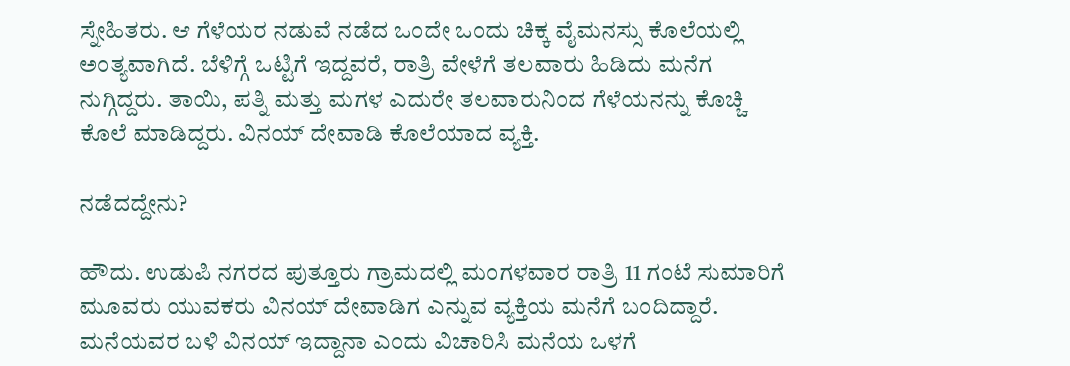ಸ್ನೇಹಿತರು. ಆ ಗೆಳೆಯರ ನಡುವೆ ನಡೆದ ಒಂದೇ ಒಂದು ಚಿಕ್ಕ ವೈಮನಸ್ಸು ಕೊಲೆಯಲ್ಲಿ ಅಂತ್ಯವಾಗಿದೆ. ಬೆಳಿಗ್ಗೆ ಒಟ್ಟಿಗೆ ಇದ್ದವರೆ, ರಾತ್ರಿ ವೇಳೆಗೆ ತಲವಾರು ಹಿಡಿದು ಮನೆಗ ನುಗ್ಗಿದ್ದರು. ತಾಯಿ, ಪತ್ನಿ ಮತ್ತು ಮಗಳ ಎದುರೇ ತಲವಾರುನಿಂದ ಗೆಳೆಯನನ್ನು ಕೊಚ್ಚಿ ಕೊಲೆ ಮಾಡಿದ್ದರು. ವಿನಯ್ ದೇವಾಡಿ ಕೊಲೆಯಾದ ವ್ಯಕ್ತಿ.

ನಡೆದದ್ದೇನು?

ಹೌದು. ಉಡುಪಿ ನಗರದ ಪುತ್ತೂರು ಗ್ರಾಮದಲ್ಲಿ ಮಂಗಳವಾರ ರಾತ್ರಿ 11 ಗಂಟೆ ಸುಮಾರಿಗೆ ಮೂವರು ಯುವಕರು ವಿನಯ್‌ ದೇವಾಡಿಗ ಎನ್ನುವ ವ್ಯಕ್ತಿಯ ಮನೆಗೆ ಬಂದಿದ್ದಾರೆ. ಮನೆಯವರ ಬಳಿ ವಿನಯ್‌ ಇದ್ದಾನಾ ಎಂದು ವಿಚಾರಿಸಿ ಮನೆಯ ಒಳಗೆ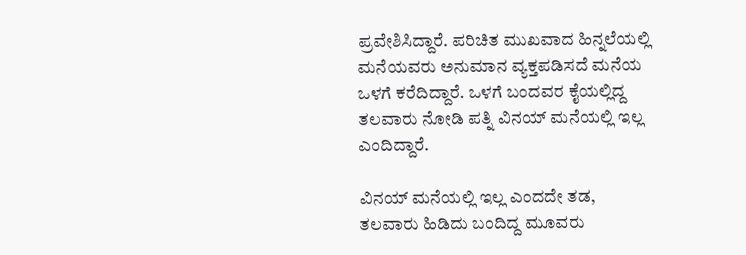ಪ್ರವೇಶಿಸಿದ್ದಾರೆ. ಪರಿಚಿತ ಮುಖವಾದ ಹಿನ್ನಲೆಯಲ್ಲಿ ಮನೆಯವರು ಅನುಮಾನ ವ್ಯಕ್ತಪಡಿಸದೆ ಮನೆಯ ಒಳಗೆ ಕರೆದಿದ್ದಾರೆ. ಒಳಗೆ ಬಂದವರ ಕೈಯಲ್ಲಿದ್ದ ತಲವಾರು ನೋಡಿ ಪತ್ನಿ ವಿನಯ್ ಮನೆಯಲ್ಲಿ ಇಲ್ಲ ಎಂದಿದ್ದಾರೆ.

ವಿನಯ್ ಮನೆಯಲ್ಲಿ ಇಲ್ಲ ಎಂದದೇ ತಡ, ತಲವಾರು ಹಿಡಿದು ಬಂದಿದ್ದ ಮೂವರು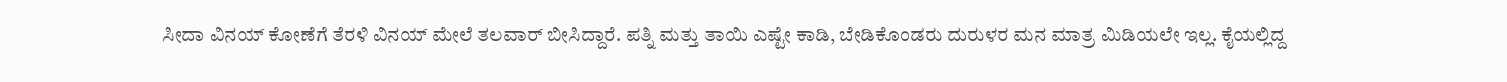ಸೀದಾ ವಿನಯ್‌ ಕೋಣೆಗೆ ತೆರಳಿ ವಿನಯ್‌ ಮೇಲೆ ತಲವಾರ್‌ ಬೀಸಿದ್ದಾರೆ. ಪತ್ನಿ ಮತ್ತು ತಾಯಿ ಎಷ್ಟೇ ಕಾಡಿ, ಬೇಡಿಕೊಂಡರು ದುರುಳರ ಮನ ಮಾತ್ರ ಮಿಡಿಯಲೇ ಇಲ್ಲ. ಕೈಯಲ್ಲಿದ್ದ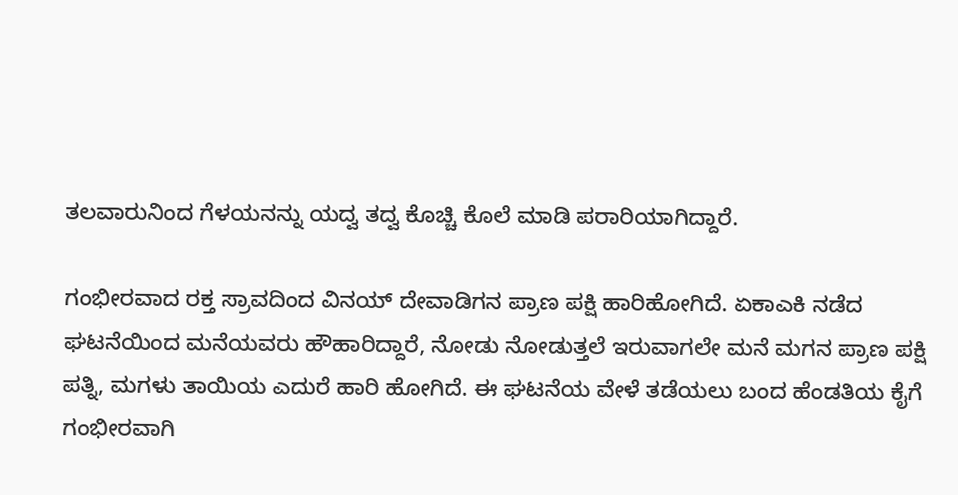ತಲವಾರುನಿಂದ ಗೆಳಯನನ್ನು ಯದ್ವ ತದ್ವ ಕೊಚ್ಚಿ ಕೊಲೆ ಮಾಡಿ ಪರಾರಿಯಾಗಿದ್ದಾರೆ.

ಗಂಭೀರವಾದ ರಕ್ತ ಸ್ರಾವದಿಂದ ವಿನಯ್‌ ದೇವಾಡಿಗನ ಪ್ರಾಣ ಪಕ್ಷಿ ಹಾರಿಹೋಗಿದೆ. ಏಕಾಎಕಿ ನಡೆದ ಘಟನೆಯಿಂದ ಮನೆಯವರು ಹೌಹಾರಿದ್ದಾರೆ, ನೋಡು ನೋಡುತ್ತಲೆ ಇರುವಾಗಲೇ ಮನೆ ಮಗನ ಪ್ರಾಣ ಪಕ್ಷಿ ಪತ್ನಿ, ಮಗಳು ತಾಯಿಯ ಎದುರೆ ಹಾರಿ ಹೋಗಿದೆ. ಈ ಘಟನೆಯ ವೇಳೆ ತಡೆಯಲು ಬಂದ ಹೆಂಡತಿಯ ಕೈಗೆ ಗಂಭೀರವಾಗಿ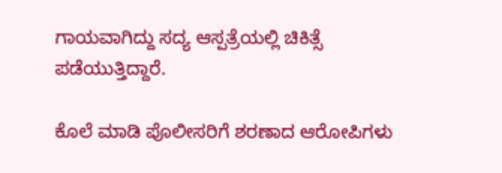ಗಾಯವಾಗಿದ್ದು ಸದ್ಯ ಆಸ್ಪತ್ರೆಯಲ್ಲಿ ಚಿಕಿತ್ಸೆ ಪಡೆಯುತ್ತಿದ್ದಾರೆ.

ಕೊಲೆ ಮಾಡಿ ಪೊಲೀಸರಿಗೆ ಶರಣಾದ ಆರೋಪಿಗಳು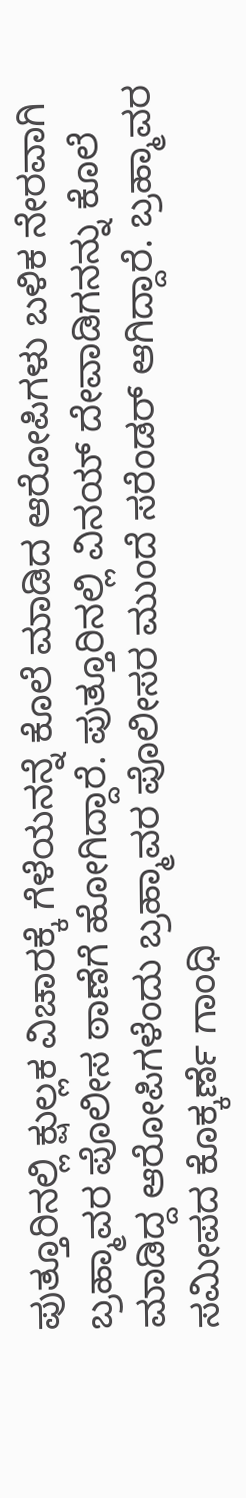ಪುತ್ತೂರಿನಲ್ಲಿ ಕ್ಷುಲ್ಲಕ ವಿಚಾರಕ್ಕೆ ಗೆಳೆಯನನ್ನೆ ಕೊಲೆ ಮಾಡಿದ ಆರೋಪಿಗಳು ಬಳಿಕ ನೇರವಾಗಿ ಬ್ರಹ್ಮಾವರ ಪೊಲೀಸ ಠಾಣೆಗೆ ಹೋಗಿದ್ದಾರೆ. ಪುತ್ತೂರಿನಲ್ಲಿ ವಿನಯ್ ದೇವಾಡಿಗನನ್ನು ಕೊಲೆ ಮಾಡಿದ್ದ ಆರೋಪಿಗಳೆಂದು ಬ್ರಹ್ಮಾವರ ಪೊಲೀಸರ ಮುಂದೆ ಸರೆಂಡರ್‌ ಆಗಿದ್ದಾರೆ. ಬ್ರಹ್ಮಾವರ ಸಮೀಪದ ಕೊಕ್ಕರ್ಣೆ ಗಾಂಧಿ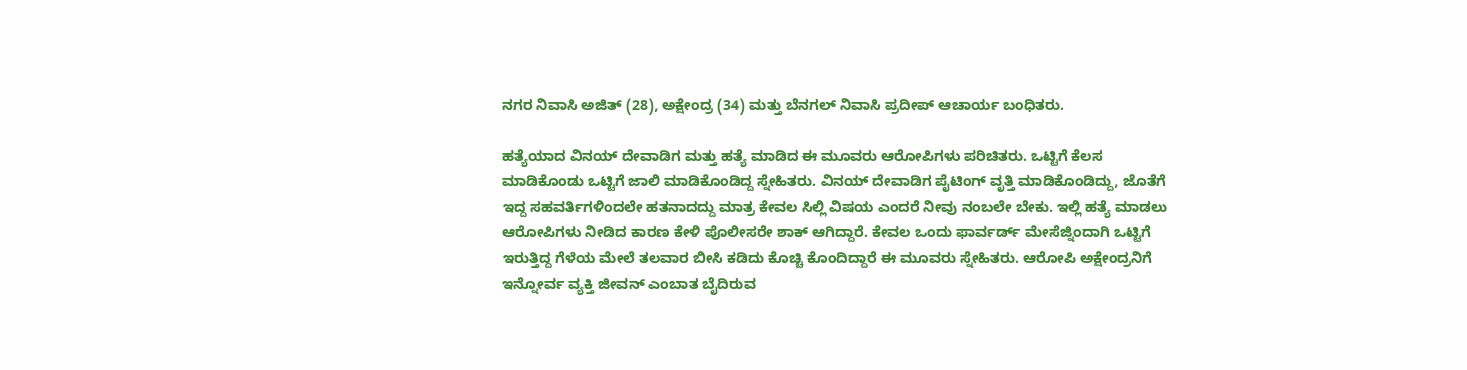ನಗರ ನಿವಾಸಿ ಅಜಿತ್ (28), ಅಕ್ಷೇಂದ್ರ (34) ಮತ್ತು ಬೆನಗಲ್ ನಿವಾಸಿ ಪ್ರದೀಪ್ ಆಚಾರ್ಯ ಬಂಧಿತರು.

ಹತ್ಯೆಯಾದ ವಿನಯ್‌ ದೇವಾಡಿಗ ಮತ್ತು ಹತ್ಯೆ ಮಾಡಿದ ಈ ಮೂವರು ಆರೋಪಿಗಳು ಪರಿಚಿತರು. ಒಟ್ಟಿಗೆ ಕೆಲಸ ಮಾಡಿಕೊಂಡು ಒಟ್ಟಿಗೆ ಜಾಲಿ ಮಾಡಿಕೊಂಡಿದ್ದ ಸ್ನೇಹಿತರು. ವಿನಯ್‌ ದೇವಾಡಿಗ ಪೈಟಿಂಗ್‌ ವೃತ್ತಿ ಮಾಡಿಕೊಂಡಿದ್ದು, ಜೊತೆಗೆ ಇದ್ದ ಸಹವರ್ತಿಗಳಿಂದಲೇ ಹತನಾದದ್ದು ಮಾತ್ರ ಕೇವಲ ಸಿಲ್ಲಿ ವಿಷಯ ಎಂದರೆ ನೀವು ನಂಬಲೇ ಬೇಕು. ಇಲ್ಲಿ ಹತ್ಯೆ ಮಾಡಲು ಆರೋಪಿಗಳು ನೀಡಿದ ಕಾರಣ ಕೇಳಿ ಪೊಲೀಸರೇ ಶಾಕ್ ಆಗಿದ್ದಾರೆ. ಕೇವಲ ಒಂದು ಫಾರ್ವರ್ಡ್ ಮೇಸೆಜ್ನಿಂದಾಗಿ ಒಟ್ಟಿಗೆ ಇರುತ್ತಿದ್ದ ಗೆಳೆಯ ಮೇಲೆ ತಲವಾರ ಬೀಸಿ ಕಡಿದು ಕೊಚ್ಚಿ ಕೊಂದಿದ್ದಾರೆ ಈ ಮೂವರು ಸ್ನೇಹಿತರು. ಆರೋಪಿ ಅಕ್ಷೇಂದ್ರನಿಗೆ ಇನ್ನೋರ್ವ ವ್ಯಕ್ತಿ ಜೀವನ್ ಎಂಬಾತ ಬೈದಿರುವ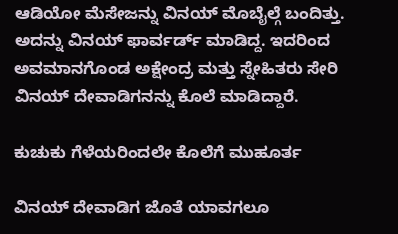ಆಡಿಯೋ ಮೆಸೇಜನ್ನು ವಿನಯ್ ಮೊಬೈಲ್ಗೆ ಬಂದಿತ್ತು. ಅದನ್ನು ವಿನಯ್‌ ಫಾರ್ವರ್ಡ್ ಮಾಡಿದ್ದ. ಇದರಿಂದ ಅವಮಾನಗೊಂಡ ಅಕ್ಷೇಂದ್ರ ಮತ್ತು ಸ್ನೇಹಿತರು ಸೇರಿ ವಿನಯ್‌ ದೇವಾಡಿಗನನ್ನು ಕೊಲೆ ಮಾಡಿದ್ದಾರೆ.

ಕುಚುಕು ಗೆಳೆಯರಿಂದಲೇ ಕೊಲೆಗೆ ಮುಹೂರ್ತ

ವಿನಯ್‌ ದೇವಾಡಿಗ ಜೊತೆ ಯಾವಗಲೂ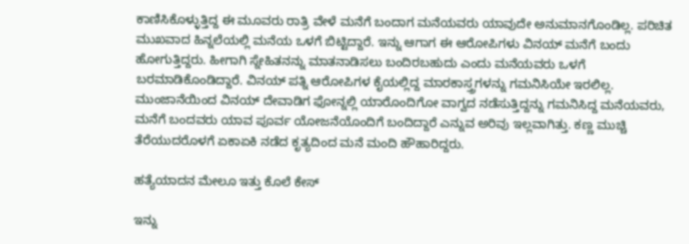ಕಾಣಿಸಿಕೊಳ್ಳುತ್ತಿದ್ದ ಈ ಮೂವರು ರಾತ್ರಿ ವೇಳೆ ಮನೆಗೆ ಬಂದಾಗ ಮನೆಯವರು ಯಾವುದೇ ಅನುಮಾನಗೊಂಡಿಲ್ಲ. ಪರಿಚಿತ ಮುಖವಾದ ಹಿನ್ನಲೆಯಲ್ಲಿ ಮನೆಯ ಒಳಗೆ ಬಿಟ್ಟಿದ್ದಾರೆ. ಇನ್ನು ಆಗಾಗ ಈ ಆರೋಪಿಗಳು ವಿನಯ್‌ ಮನೆಗೆ ಬಂದು ಹೋಗುತ್ತಿದ್ದರು. ಹೀಗಾಗಿ ಸ್ನೇಹಿತನನ್ನು ಮಾತನಾಡಿಸಲು ಬಂದಿರಬಹುದು ಎಂದು ಮನೆಯವರು ಒಳಗೆ ಬರಮಾಡಿಕೊಂಡಿದ್ದಾರೆ. ವಿನಯ್ ಪತ್ನಿ ಆರೋಪಿಗಳ ಕೈಯಲ್ಲಿದ್ದ ಮಾರಕಾಸ್ತ್ರಗಳನ್ನು ಗಮನಿಸಿಯೇ ಇರಲಿಲ್ಲ. ಮುಂಜಾನೆಯಿಂದ ವಿನಯ್‌ ದೇವಾಡಿಗ ಫೋನ್ನಲ್ಲಿ ಯಾರೊಂದಿಗೋ ವಾಗ್ವದ ನಡೆಸುತ್ತಿದ್ದನ್ನು ಗಮನಿಸಿದ್ದ ಮನೆಯವರು, ಮನೆಗೆ ಬಂದವರು ಯಾವ ಪೂರ್ವ ಯೋಜನೆಯೊಂದಿಗೆ ಬಂದಿದ್ದಾರೆ ಎನ್ನುವ ಅರಿವು ಇಲ್ಲವಾಗಿತ್ತು. ಕಣ್ಣ ಮುಚ್ಚಿ ತೆರೆಯುದರೊಳಗೆ ಏಕಾಏಕಿ ನಡೆದ ಕೃತ್ಯದಿಂದ ಮನೆ ಮಂದಿ ಹೌಹಾರಿದ್ದರು.

ಹತ್ಯೆಯಾದನ ಮೇಲೂ ಇತ್ತು ಕೊಲೆ ಕೇಸ್

ಇನ್ನು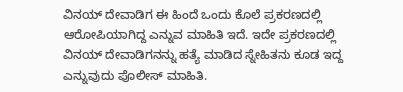ವಿನಯ್‌ ದೇವಾಡಿಗ ಈ ಹಿಂದೆ ಒಂದು ಕೊಲೆ ಪ್ರಕರಣದಲ್ಲಿ ಆರೋಪಿಯಾಗಿದ್ದ ಎನ್ನುವ ಮಾಹಿತಿ ಇದೆ. ಇದೇ ಪ್ರಕರಣದಲ್ಲಿ ವಿನಯ್‌ ದೇವಾಡಿಗನನ್ನು ಹತ್ಯೆ ಮಾಡಿದ ಸ್ನೇಹಿತನು ಕೂಡ ಇದ್ದ ಎನ್ನುವುದು ಪೊಲೀಸ್‌ ಮಾಹಿತಿ.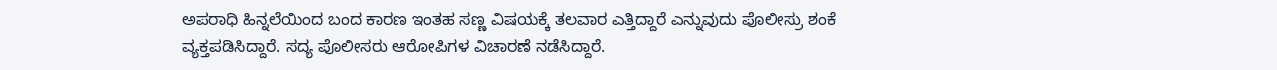ಅಪರಾಧಿ ಹಿನ್ನಲೆಯಿಂದ ಬಂದ ಕಾರಣ ಇಂತಹ ಸಣ್ಣ ವಿಷಯಕ್ಕೆ ತಲವಾರ ಎತ್ತಿದ್ದಾರೆ ಎನ್ನುವುದು ಪೊಲೀಸ್ರು ಶಂಕೆ ವ್ಯಕ್ತಪಡಿಸಿದ್ದಾರೆ. ಸದ್ಯ ಪೊಲೀಸರು ಆರೋಪಿಗಳ ವಿಚಾರಣೆ ನಡೆಸಿದ್ದಾರೆ.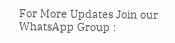For More Updates Join our WhatsApp Group :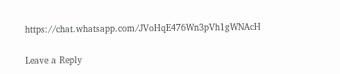https://chat.whatsapp.com/JVoHqE476Wn3pVh1gWNAcH

Leave a Reply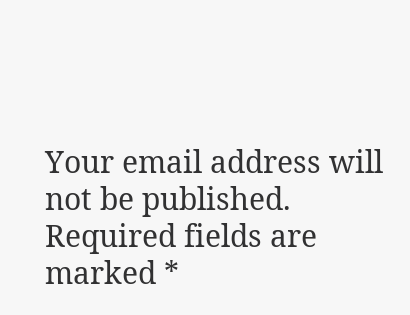Your email address will not be published. Required fields are marked *